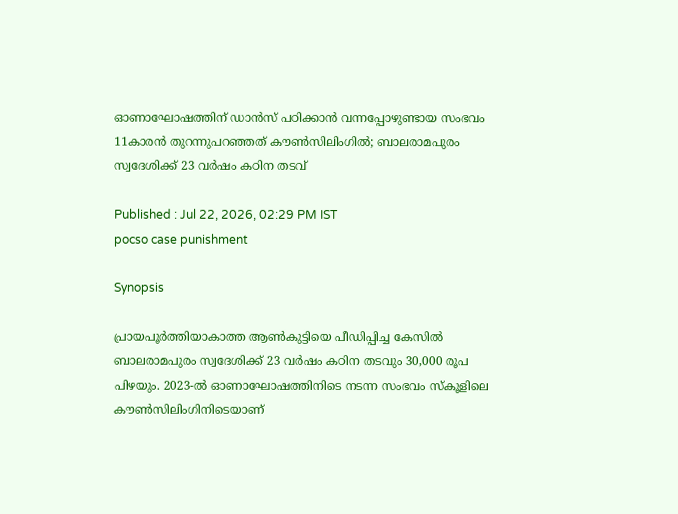ഓണാഘോഷത്തിന് ഡാൻസ് പഠിക്കാൻ വന്നപ്പോഴുണ്ടായ സംഭവം 11കാരൻ തുറന്നുപറഞ്ഞത് കൗൺസിലിംഗിൽ; ബാലരാമപുരം സ്വദേശിക്ക് 23 വർഷം കഠിന തടവ്

Published : Jul 22, 2026, 02:29 PM IST
pocso case punishment

Synopsis

പ്രായപൂർത്തിയാകാത്ത ആൺകുട്ടിയെ പീഡിപ്പിച്ച കേസിൽ ബാലരാമപുരം സ്വദേശിക്ക് 23 വർഷം കഠിന തടവും 30,000 രൂപ പിഴയും. 2023-ൽ ഓണാഘോഷത്തിനിടെ നടന്ന സംഭവം സ്കൂളിലെ കൗൺസിലിംഗിനിടെയാണ്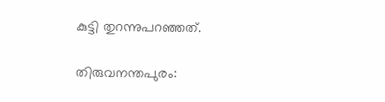കുട്ടി തുറന്നുപറഞ്ഞത്.

തിരുവനന്തപുരം: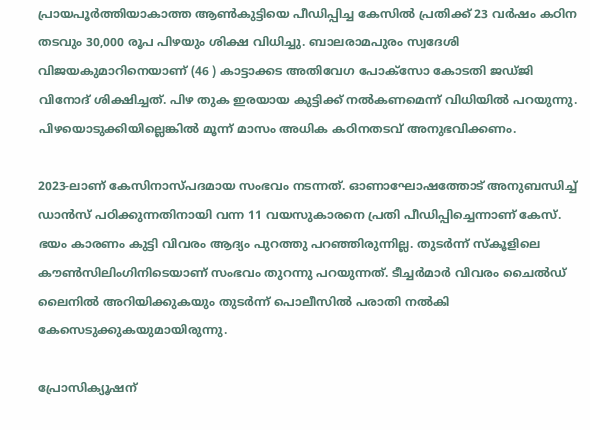പ്രായപൂർത്തിയാകാത്ത ആൺകുട്ടിയെ പീഡിപ്പിച്ച കേസിൽ പ്രതിക്ക് 23 വർഷം കഠിന തടവും 30,000 രൂപ പിഴയും ശിക്ഷ വിധിച്ചു. ബാലരാമപുരം സ്വദേശി വിജയകുമാറിനെയാണ് (46 ) കാട്ടാക്കട അതിവേഗ പോക്സോ കോടതി ജഡ്ജി വിനോദ് ശിക്ഷിച്ചത്. പിഴ തുക ഇരയായ കുട്ടിക്ക് നൽകണമെന്ന് വിധിയിൽ പറയുന്നു. പിഴയൊടുക്കിയില്ലെങ്കിൽ മൂന്ന് മാസം അധിക കഠിനതടവ് അനുഭവിക്കണം.

2023-ലാണ് കേസിനാസ്പദമായ സംഭവം നടന്നത്. ഓണാഘോഷത്തോട് അനുബന്ധിച്ച് ഡാൻസ് പഠിക്കുന്നതിനായി വന്ന 11 വയസുകാരനെ പ്രതി പീഡിപ്പിച്ചെന്നാണ് കേസ്. ഭയം കാരണം കുട്ടി വിവരം ആദ്യം പുറത്തു പറഞ്ഞിരുന്നില്ല. തുടർന്ന് സ്കൂളിലെ കൗൺസിലിംഗിനിടെയാണ് സംഭവം തുറന്നു പറയുന്നത്. ടീച്ചർമാർ വിവരം ചൈൽഡ് ലൈനിൽ അറിയിക്കുകയും തുടർന്ന് പൊലീസിൽ പരാതി നൽകി കേസെടുക്കുകയുമായിരുന്നു.

പ്രോസിക്യൂഷന്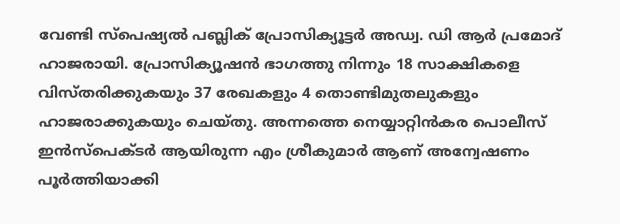വേണ്ടി സ്പെഷ്യൽ പബ്ലിക് പ്രോസിക്യൂട്ടർ അഡ്വ. ഡി ആർ പ്രമോദ് ഹാജരായി. പ്രോസിക്യൂഷൻ ഭാഗത്തു നിന്നും 18 സാക്ഷികളെ വിസ്തരിക്കുകയും 37 രേഖകളും 4 തൊണ്ടിമുതലുകളും ഹാജരാക്കുകയും ചെയ്തു. അന്നത്തെ നെയ്യാറ്റിൻകര പൊലീസ് ഇൻസ്പെക്ടർ ആയിരുന്ന എം ശ്രീകുമാർ ആണ് അന്വേഷണം പൂർത്തിയാക്കി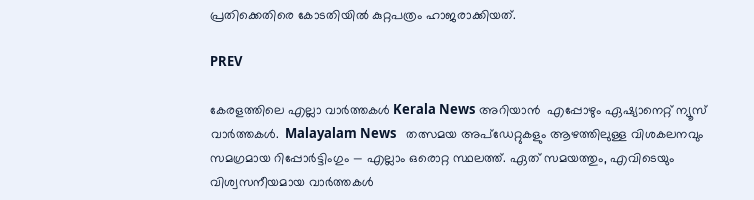പ്രതിക്കെതിരെ കോടതിയിൽ കുറ്റപത്രം ഹാജരാക്കിയത്.

PREV

കേരളത്തിലെ എല്ലാ വാർത്തകൾ Kerala News അറിയാൻ  എപ്പോഴും ഏഷ്യാനെറ്റ് ന്യൂസ് വാർത്തകൾ.  Malayalam News   തത്സമയ അപ്‌ഡേറ്റുകളും ആഴത്തിലുള്ള വിശകലനവും സമഗ്രമായ റിപ്പോർട്ടിംഗും — എല്ലാം ഒരൊറ്റ സ്ഥലത്ത്. ഏത് സമയത്തും, എവിടെയും വിശ്വസനീയമായ വാർത്തകൾ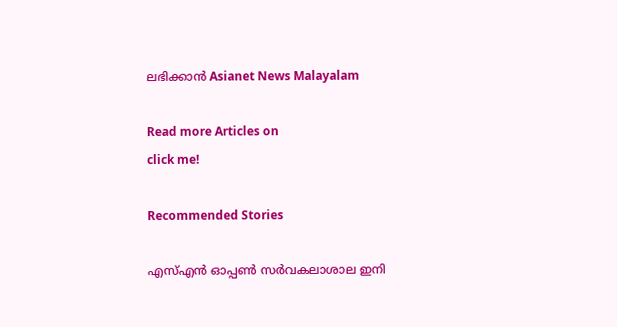ലഭിക്കാൻ Asianet News Malayalam

Read more Articles on
click me!

Recommended Stories

എസ്എൻ ഓപ്പൺ സർവകലാശാല ഇനി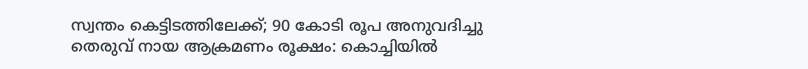സ്വന്തം കെട്ടിടത്തിലേക്ക്; 90 കോടി രൂപ അനുവദിച്ചു
തെരുവ് നായ ആക്രമണം രൂക്ഷം: കൊച്ചിയിൽ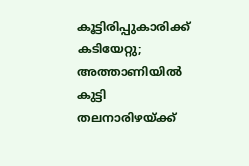കൂട്ടിരിപ്പുകാരിക്ക് കടിയേറ്റു; അത്താണിയിൽ കുട്ടി തലനാരിഴയ്ക്ക്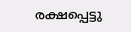രക്ഷപ്പെട്ടു